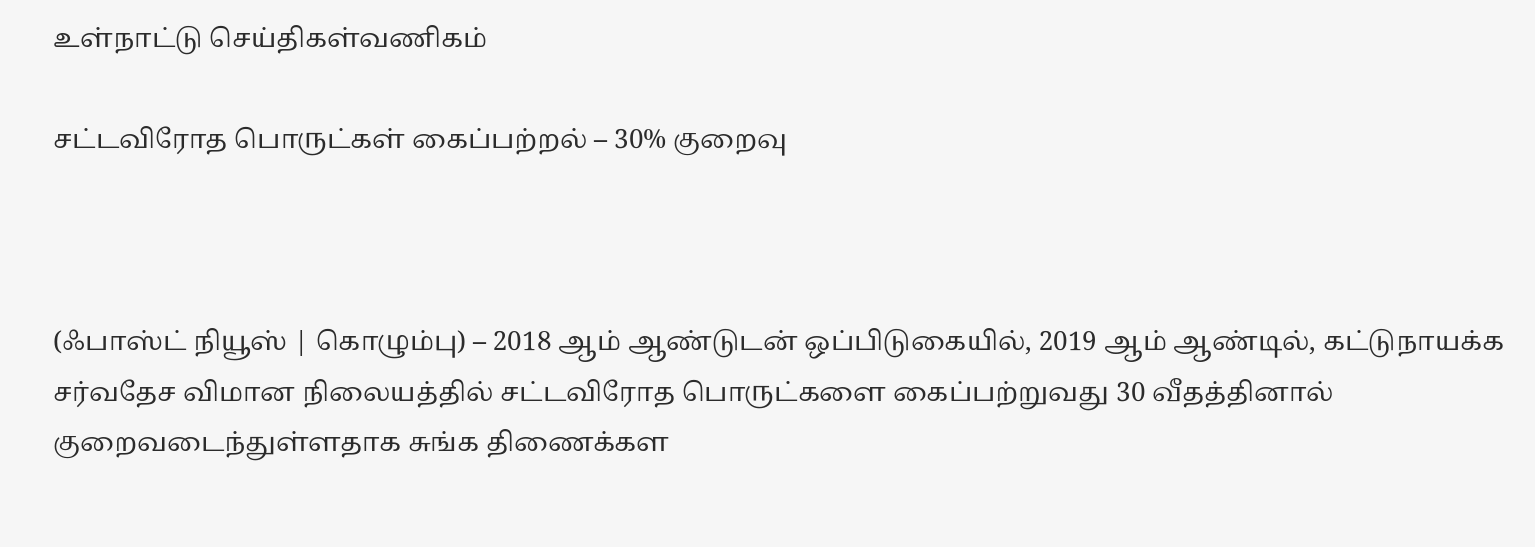உள்நாட்டு செய்திகள்வணிகம்

சட்டவிரோத பொருட்கள் கைப்பற்றல் – 30% குறைவு



(ஃபாஸ்ட் நியூஸ் | கொழும்பு) – 2018 ஆம் ஆண்டுடன் ஒப்பிடுகையில், 2019 ஆம் ஆண்டில், கட்டுநாயக்க சர்வதேச விமான நிலையத்தில் சட்டவிரோத பொருட்களை கைப்பற்றுவது 30 வீதத்தினால் குறைவடைந்துள்ளதாக சுங்க திணைக்கள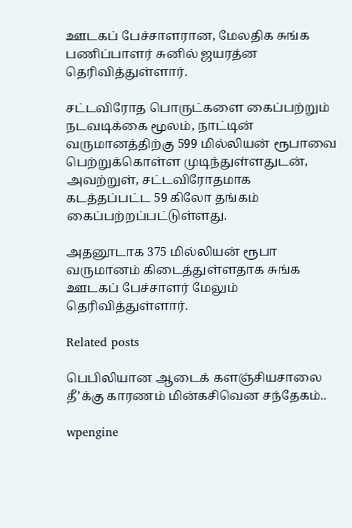ஊடகப் பேச்சாளரான, மேலதிக சுங்க பணிப்பாளர் சுனில் ஜயரத்ன தெரிவித்துள்ளார்.

சட்டவிரோத பொருட்களை கைப்பற்றும் நடவடிக்கை மூலம், நாட்டின் வருமானத்திற்கு 599 மில்லியன் ரூபாவை பெற்றுக்கொள்ள முடிந்துள்ளதுடன், அவற்றுள், சட்டவிரோதமாக கடத்தப்பட்ட 59 கிலோ தங்கம் கைப்பற்றப்பட்டுள்ளது.

அதனூடாக 375 மில்லியன் ரூபா வருமானம் கிடைத்துள்ளதாக சுங்க ஊடகப் பேச்சாளர் மேலும் தெரிவித்துள்ளார்.

Related posts

பெபிலியான ஆடைக் களஞ்சியசாலை தீ’க்கு காரணம் மின்கசிவென சந்தேகம்..

wpengine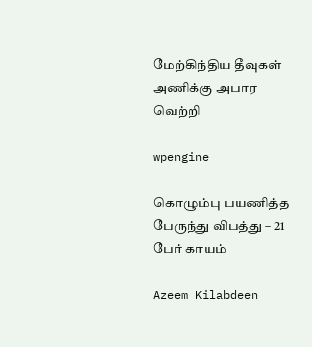மேற்கிந்திய தீவுகள் அணிக்கு அபார வெற்றி

wpengine

கொழும்பு பயணித்த பேருந்து விபத்து – 21 பேர் காயம்

Azeem Kilabdeen